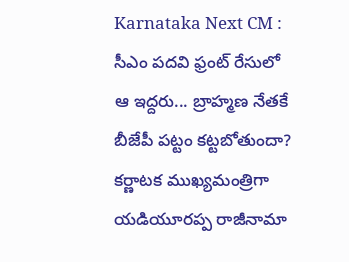Karnataka Next CM : సీఎం పదవి ఫ్రంట్ రేసులో ఆ ఇద్దరు... బ్రాహ్మణ నేతకే బీజేపీ పట్టం కట్టబోతుందా?
కర్ణాటక ముఖ్యమంత్రిగా యడియూరప్ప రాజీనామా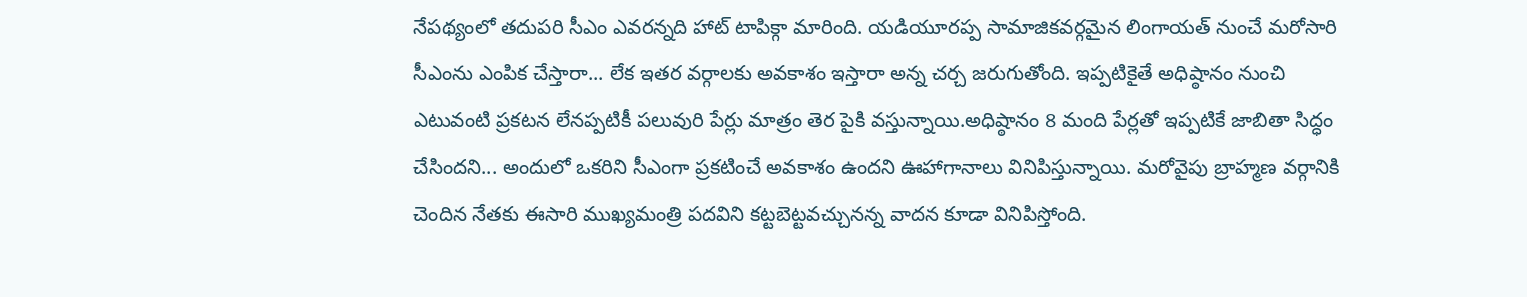నేపథ్యంలో తదుపరి సీఎం ఎవరన్నది హాట్ టాపిక్గా మారింది. యడియూరప్ప సామాజికవర్గమైన లింగాయత్ నుంచే మరోసారి సీఎంను ఎంపిక చేస్తారా... లేక ఇతర వర్గాలకు అవకాశం ఇస్తారా అన్న చర్చ జరుగుతోంది. ఇప్పటికైతే అధిష్ఠానం నుంచి ఎటువంటి ప్రకటన లేనప్పటికీ పలువురి పేర్లు మాత్రం తెర పైకి వస్తున్నాయి.అధిష్ఠానం 8 మంది పేర్లతో ఇప్పటికే జాబితా సిద్ధం చేసిందని... అందులో ఒకరిని సీఎంగా ప్రకటించే అవకాశం ఉందని ఊహాగానాలు వినిపిస్తున్నాయి. మరోవైపు బ్రాహ్మణ వర్గానికి చెందిన నేతకు ఈసారి ముఖ్యమంత్రి పదవిని కట్టబెట్టవచ్చునన్న వాదన కూడా వినిపిస్తోంది.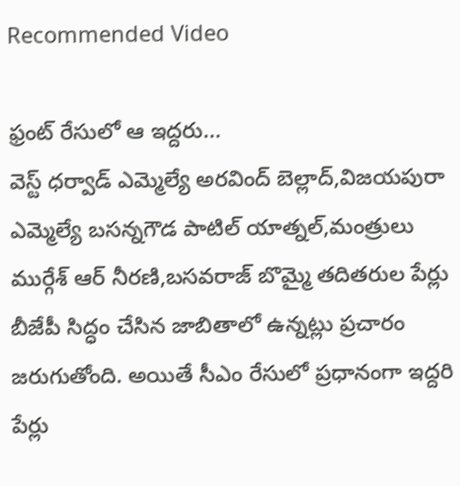Recommended Video

ఫ్రంట్ రేసులో ఆ ఇద్దరు...
వెస్ట్ ధర్వాడ్ ఎమ్మెల్యే అరవింద్ బెల్లాద్,విజయపురా ఎమ్మెల్యే బసన్నగౌడ పాటిల్ యాత్నల్,మంత్రులు ముర్గేశ్ ఆర్ నీరణి,బసవరాజ్ బొమ్మై తదితరుల పేర్లు బీజేపీ సిద్ధం చేసిన జాబితాలో ఉన్నట్లు ప్రచారం జరుగుతోంది. అయితే సీఎం రేసులో ప్రధానంగా ఇద్దరి పేర్లు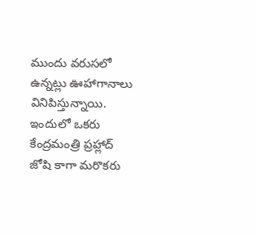ముందు వరుసలో ఉన్నట్లు ఊహాగానాలు వినిపిస్తున్నాయి. ఇందులో ఒకరు కేంద్రమంత్రి ప్రహ్లాద్ జోషి కాగా మరొకరు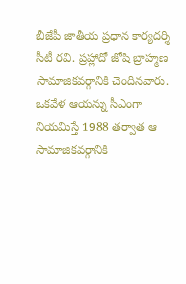బీజేపీ జాతీయ ప్రధాన కార్యదర్శి సీటీ రవి. ప్రహ్లాదో జోషి బ్రాహ్మణ సామాజికవర్గానికి చెందినవారు. ఒకవేళ ఆయన్ను సీఎంగా నియమిస్తే 1988 తర్వాత ఆ సామాజికవర్గానికి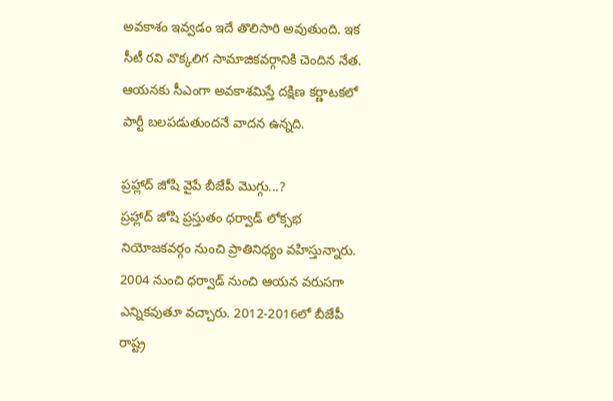అవకాశం ఇవ్వడం ఇదే తొలిసారి అవుతుంది. ఇక సీటీ రవి వొక్కలిగ సామాజికవర్గానికి చెందిన నేత. ఆయనకు సీఎంగా అవకాశమిస్తే దక్షిణ కర్ణాటకలో పార్టీ బలపడుతుందనే వాదన ఉన్నది.

ప్రహ్లాద్ జోషి వైపే బీజేపీ మొగ్గు...?
ప్రహ్లాద్ జోషి ప్రస్తుతం ధర్వాడ్ లోక్సభ నియోజకవర్గం నుంచి ప్రాతినిధ్యం వహిస్తున్నారు. 2004 నుంచి ధర్వాడ్ నుంచి ఆయన వరుసగా ఎన్నికవుతూ వచ్చారు. 2012-2016లో బీజేపీ రాష్ట్ర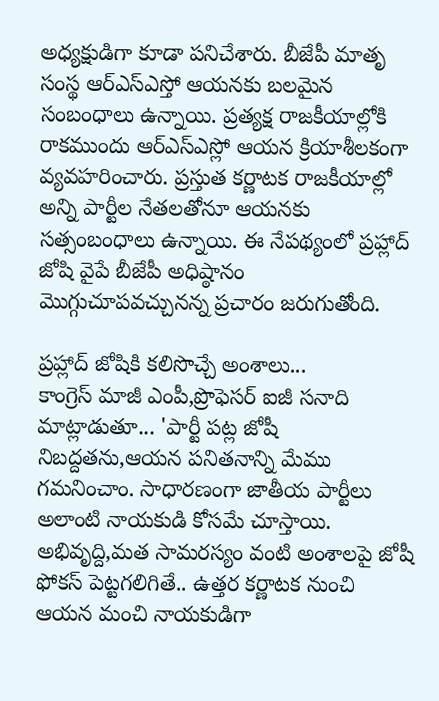అధ్యక్షుడిగా కూడా పనిచేశారు. బీజేపీ మాతృ సంస్థ ఆర్ఎస్ఎస్తో ఆయనకు బలమైన సంబంధాలు ఉన్నాయి. ప్రత్యక్ష రాజకీయాల్లోకి రాకముందు ఆర్ఎస్ఎస్లో ఆయన క్రియాశీలకంగా వ్యవహరించారు. ప్రస్తుత కర్ణాటక రాజకీయాల్లో అన్ని పార్టీల నేతలతోనూ ఆయనకు సత్సంబంధాలు ఉన్నాయి. ఈ నేపథ్యంలో ప్రహ్లాద్ జోషి వైపే బీజేపీ అధిష్ఠానం మొగ్గుచూపవచ్చునన్న ప్రచారం జరుగుతోంది.

ప్రహ్లాద్ జోషికి కలిసొచ్చే అంశాలు...
కాంగ్రెస్ మాజీ ఎంపీ,ప్రొఫెసర్ ఐజీ సనాది మాట్లాడుతూ... 'పార్టీ పట్ల జోషీ నిబద్దతను,ఆయన పనితనాన్ని మేము గమనించాం. సాధారణంగా జాతీయ పార్టీలు అలాంటి నాయకుడి కోసమే చూస్తాయి. అభివృద్ది,మత సామరస్యం వంటి అంశాలపై జోషీ ఫోకస్ పెట్టగలిగితే.. ఉత్తర కర్ణాటక నుంచి ఆయన మంచి నాయకుడిగా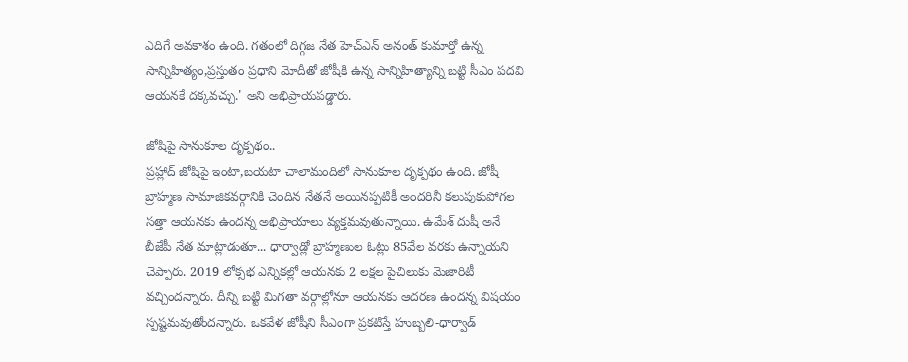ఎదిగే అవకాశం ఉంది. గతంలో దిగ్గజ నేత హెచ్ఎన్ అనంత్ కుమార్తో ఉన్న సాన్నిహిత్యం,ప్రస్తుతం ప్రధాని మోదీతో జోషీకి ఉన్న సాన్నిహిత్యాన్ని బట్టి సీఎం పదవి ఆయనకే దక్కవచ్చు.' అని అభిప్రాయపడ్డారు.

జోషిపై సానుకూల దృక్పథం..
ప్రహ్లాద్ జోషిపై ఇంటా,బయటా చాలామందిలో సానుకూల దృక్పథం ఉంది. జోషీ బ్రాహ్మణ సామాజికవర్గానికి చెందిన నేతనే అయినప్పటికీ అందరినీ కలుపుకుపోగల సత్తా ఆయనకు ఉందన్న అభిప్రాయాలు వ్యక్తమవుతున్నాయి. ఉమేశ్ దుషీ అనే బీజేపీ నేత మాట్లాడుతూ... ధార్వాడ్లో బ్రాహ్మణుల ఓట్లు 85వేల వరకు ఉన్నాయని చెప్పారు. 2019 లోక్సభ ఎన్నికల్లో ఆయనకు 2 లక్షల పైచిలుకు మెజారిటీ వచ్చిందన్నారు. దీన్ని బట్టి మిగతా వర్గాల్లోనూ ఆయనకు ఆదరణ ఉందన్న విషయం స్పష్టమవుతోందన్నారు. ఒకవేళ జోషీని సీఎంగా ప్రకటిస్తే హుబ్బలి-ధార్వాడ్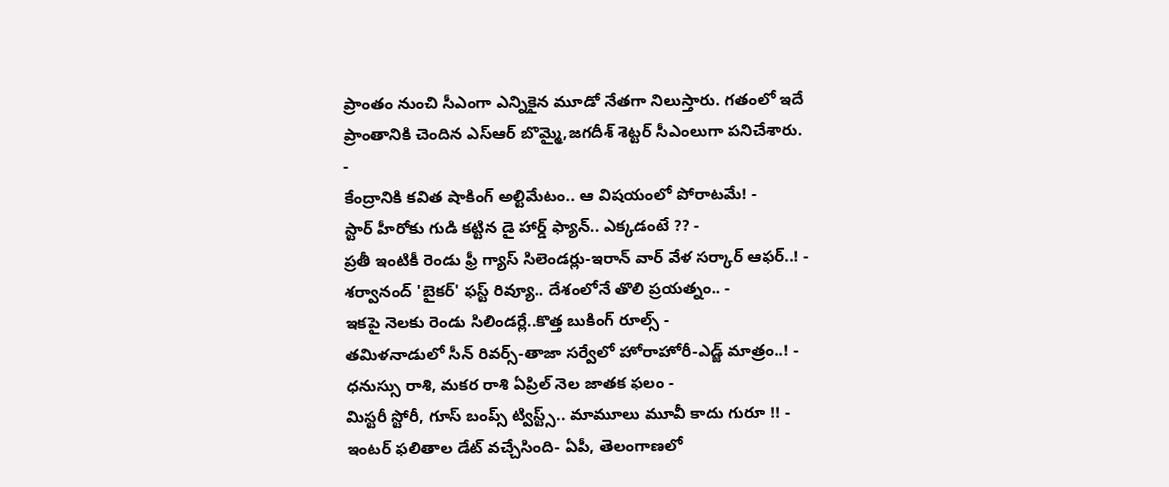ప్రాంతం నుంచి సీఎంగా ఎన్నికైన మూడో నేతగా నిలుస్తారు. గతంలో ఇదే ప్రాంతానికి చెందిన ఎస్ఆర్ బొమ్మై,జగదీశ్ శెట్టర్ సీఎంలుగా పనిచేశారు.
-
కేంద్రానికి కవిత షాకింగ్ అల్టిమేటం.. ఆ విషయంలో పోరాటమే! -
స్టార్ హీరోకు గుడి కట్టిన డై హార్డ్ ఫ్యాన్.. ఎక్కడంటే ?? -
ప్రతీ ఇంటికీ రెండు ఫ్రీ గ్యాస్ సిలెండర్లు-ఇరాన్ వార్ వేళ సర్కార్ ఆఫర్..! -
శర్వానంద్ 'బైకర్' ఫస్ట్ రివ్యూ.. దేశంలోనే తొలి ప్రయత్నం.. -
ఇకపై నెలకు రెండు సిలిండర్లే..కొత్త బుకింగ్ రూల్స్ -
తమిళనాడులో సీన్ రివర్స్-తాజా సర్వేలో హోరాహోరీ-ఎడ్జ్ మాత్రం..! -
ధనుస్సు రాశి, మకర రాశి ఏప్రిల్ నెల జాతక ఫలం -
మిస్టరీ స్టోరీ, గూస్ బంప్స్ ట్విస్ట్స్.. మామూలు మూవీ కాదు గురూ !! -
ఇంటర్ ఫలితాల డేట్ వచ్చేసింది- ఏపీ, తెలంగాణలో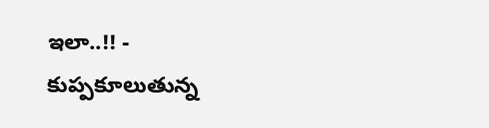ఇలా..!! -
కుప్పకూలుతున్న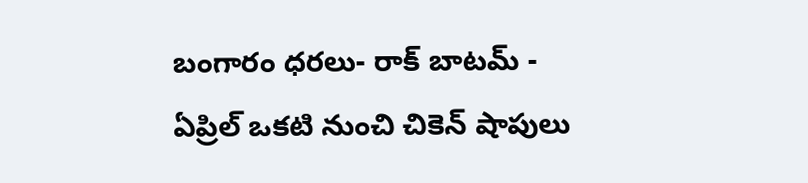బంగారం ధరలు- రాక్ బాటమ్ -
ఏప్రిల్ ఒకటి నుంచి చికెన్ షాపులు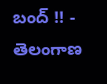బంద్ !! -
తెలంగాణ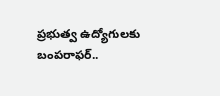ప్రభుత్వ ఉద్యోగులకు బంపరాఫర్..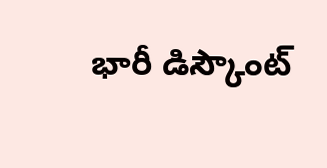భారీ డిస్కౌంట్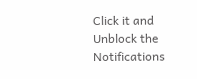Click it and Unblock the Notifications